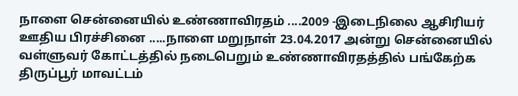நாளை சென்னையில் உண்ணாவிரதம் ....2009 -இடைநிலை ஆசிரியர் ஊதிய பிரச்சினை .....நாளை மறுநாள் 23.04.2017 அன்று சென்னையில் வள்ளுவர் கோட்டத்தில் நடைபெறும் உண்ணாவிரதத்தில் பங்கேற்க திருப்பூர் மாவட்டம்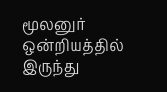மூலனுர் ஒன்றியத்தில் இருந்து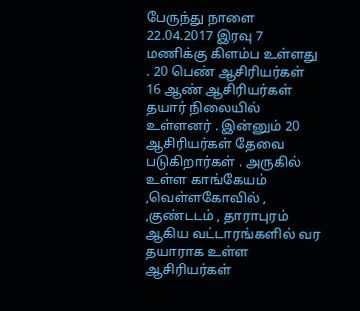பேருந்து நாளை 22.04.2017 இரவு 7 மணிக்கு கிளம்ப உள்ளது . 20 பெண் ஆசிரியர்கள் 16 ஆண் ஆசிரியர்கள்
தயார் நிலையில் உள்ளனர் . இன்னும் 20 ஆசிரியர்கள் தேவை படுகிறார்கள் . அருகில் உள்ள காங்கேயம் ,வெள்ளகோவில் , ,குண்டடம் , தாராபுரம் ஆகிய வட்டாரங்களில் வர தயாராக உள்ள ஆசிரியர்கள்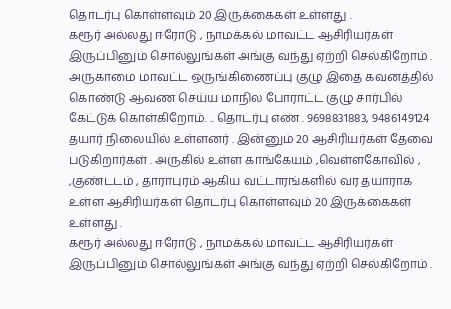தொடர்பு கொள்ளவும் 20 இருக்கைகள் உள்ளது .
கரூர் அல்லது ஈரோடு , நாமக்கல் மாவட்ட ஆசிரியர்கள் இருப்பினும் சொல்லுங்கள் அங்கு வந்து ஏற்றி செல்கிறோம் . அருகாமை மாவட்ட ஒருங்கிணைப்பு குழு இதை கவனத்தில் கொண்டு ஆவண செய்ய மாநில போராட்ட குழு சார்பில் கேட்டுக் கொள்கிறோம். .. தொடர்பு எண் . 9698831883, 9486149124
தயார் நிலையில் உள்ளனர் . இன்னும் 20 ஆசிரியர்கள் தேவை படுகிறார்கள் . அருகில் உள்ள காங்கேயம் ,வெள்ளகோவில் , ,குண்டடம் , தாராபுரம் ஆகிய வட்டாரங்களில் வர தயாராக உள்ள ஆசிரியர்கள் தொடர்பு கொள்ளவும் 20 இருக்கைகள் உள்ளது .
கரூர் அல்லது ஈரோடு , நாமக்கல் மாவட்ட ஆசிரியர்கள் இருப்பினும் சொல்லுங்கள் அங்கு வந்து ஏற்றி செல்கிறோம் .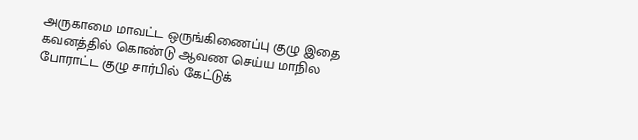அருகாமை மாவட்ட ஒருங்கிணைப்பு குழு இதை கவனத்தில் கொண்டு ஆவண செய்ய மாநில போராட்ட குழு சார்பில் கேட்டுக்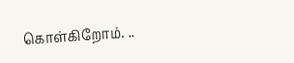கொள்கிறோம். ..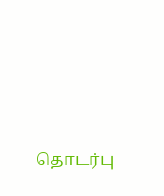தொடர்பு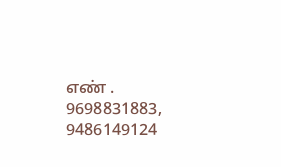எண் . 9698831883, 9486149124